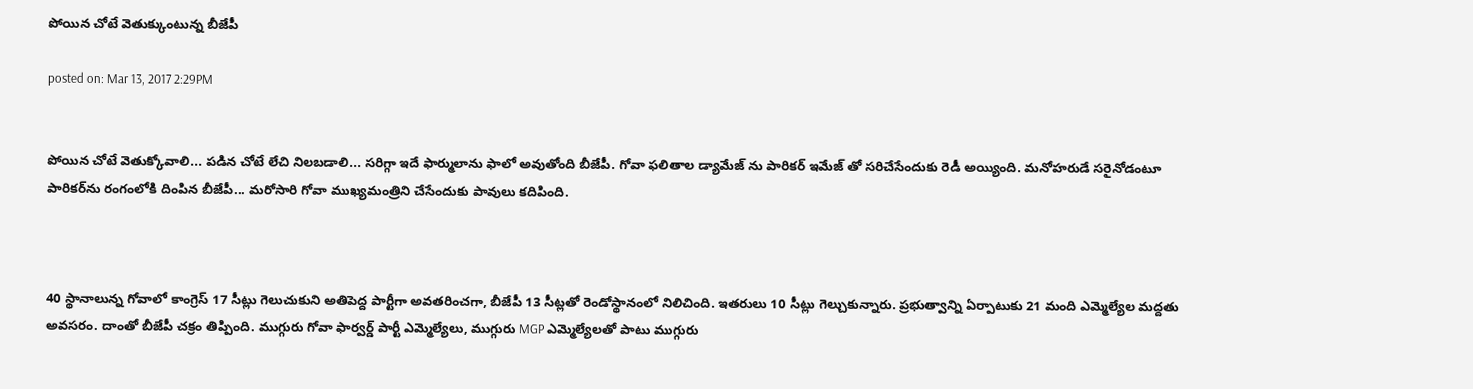పోయిన చోటే వెతుక్కుంటున్న బీజేపీ

posted on: Mar 13, 2017 2:29PM


పోయిన చోటే వెతుక్కోవాలి... పడిన చోటే లేచి నిలబడాలి... సరిగ్గా ఇదే ఫార్ములాను ఫాలో అవుతోంది బీజేపీ. గోవా ఫలితాల డ్యామేజ్ ను పారికర్ ఇమేజ్ తో సరిచేసేందుకు రెడీ అయ్యింది. మనోహరుడే సరైనోడంటూ పారికర్‌ను రంగంలోకి దింపిన బీజేపీ... మరోసారి గోవా ముఖ్యమంత్రిని చేసేందుకు పావులు కదిపింది.



40 స్థానాలున్న గోవాలో కాంగ్రెస్ 17 సీట్లు గెలుచుకుని అతిపెద్ద పార్టీగా అవతరించగా, బీజేపీ 13 సీట్లతో రెండోస్థానంలో నిలిచింది. ఇతరులు 10 సీట్లు గెల్చుకున్నారు. ప్రభుత్వాన్ని ఏర్పాటుకు 21 మంది ఎమ్మెల్యేల మద్దతు అవసరం. దాంతో బీజేపీ చక్రం తిప్పింది. ముగ్గురు గోవా ఫార్వర్డ్ పార్టీ ఎమ్మెల్యేలు, ముగ్గురు MGP ఎమ్మెల్యేలతో పాటు ముగ్గురు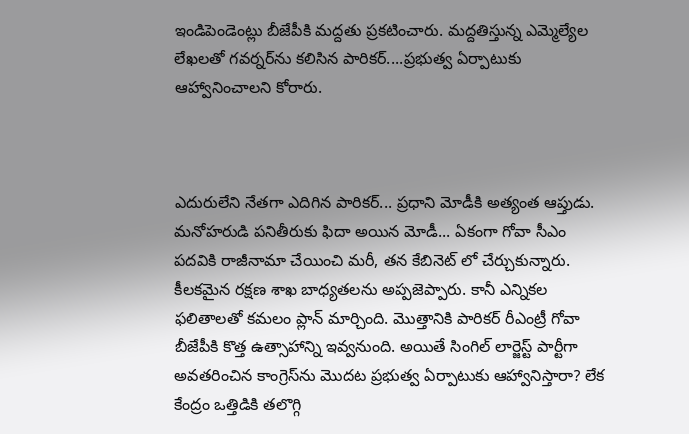ఇండిపెండెంట్లు బీజేపీకి మద్దతు ప్రకటించారు. మద్దతిస్తున్న ఎమ్మెల్యేల లేఖలతో గవర్నర్‌ను కలిసిన పారికర్‌....ప్రభుత్వ ఏర్పాటుకు ఆహ్వానించాలని కోరారు.



ఎదురులేని నేతగా ఎదిగిన పారికర్... ప్రధాని మోడీకి అత్యంత ఆప్తుడు. మనోహరుడి పనితీరుకు ఫిదా అయిన మోడీ... ఏకంగా గోవా సీఎం పదవికి రాజీనామా చేయించి మరీ, తన కేబినెట్ లో చేర్చుకున్నారు. కీలకమైన రక్షణ శాఖ బాధ్యతలను అప్పజెప్పారు. కానీ ఎన్నికల ఫలితాలతో కమలం ప్లాన్ మార్చింది. మొత్తానికి పారికర్ రీఎంట్రీ గోవా బీజేపీకి కొత్త ఉత్సాహాన్ని ఇవ్వనుంది. అయితే సింగిల్ లార్జెస్ట్‌ పార్టీగా అవతరించిన కాంగ్రెస్‌ను మొదట ప్రభుత్వ ఏర్పాటుకు ఆహ్వానిస్తారా? లేక కేంద్రం ఒత్తిడికి తలొగ్గి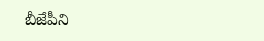బీజేపీని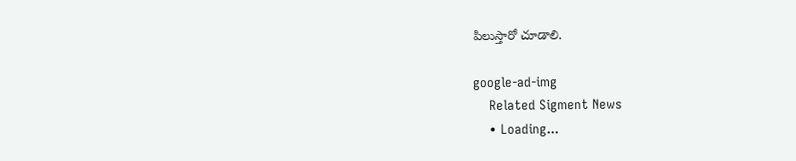పిలుస్తారో చూడాలి.

google-ad-img
    Related Sigment News
    • Loading...